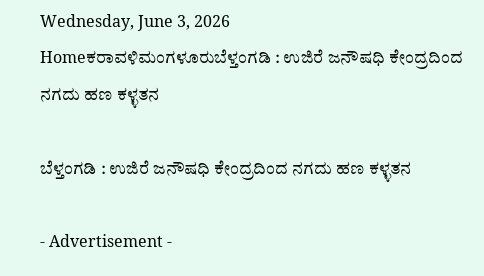Wednesday, June 3, 2026
Homeಕರಾವಳಿಮಂಗಳೂರುಬೆಳ್ತಂಗಡಿ : ಉಜಿರೆ ಜನೌಷಧಿ ಕೇಂದ್ರದಿಂದ ನಗದು ಹಣ ಕಳ್ಳತನ

ಬೆಳ್ತಂಗಡಿ : ಉಜಿರೆ ಜನೌಷಧಿ ಕೇಂದ್ರದಿಂದ ನಗದು ಹಣ ಕಳ್ಳತನ

- Advertisement -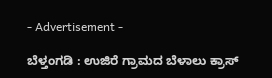- Advertisement -

ಬೆಳ್ತಂಗಡಿ : ಉಜಿರೆ ಗ್ರಾಮದ ಬೆಳಾಲು ಕ್ರಾಸ್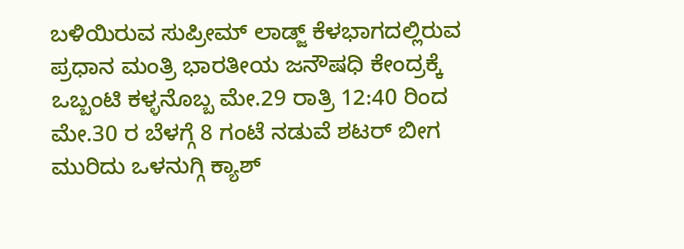ಬಳಿಯಿರುವ ಸುಪ್ರೀಮ್ ಲಾಡ್ಜ್ ಕೆಳಭಾಗದಲ್ಲಿರುವ ಪ್ರಧಾನ ಮಂತ್ರಿ ಭಾರತೀಯ ಜನೌಷಧಿ ಕೇಂದ್ರಕ್ಕೆ ಒಬ್ಬಂಟಿ ಕಳ್ಳನೊಬ್ಬ ಮೇ.29 ರಾತ್ರಿ 12:40 ರಿಂದ ಮೇ.30 ರ ಬೆಳಗ್ಗೆ 8 ಗಂಟೆ ನಡುವೆ ಶಟರ್ ಬೀಗ ಮುರಿದು ಒಳನುಗ್ಗಿ ಕ್ಯಾಶ್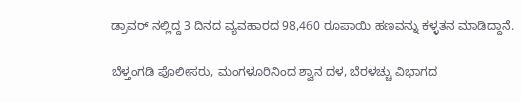ಡ್ರಾವರ್ ನಲ್ಲಿದ್ದ 3 ದಿನದ ವ್ಯವಹಾರದ 98,460 ರೂಪಾಯಿ ಹಣವನ್ನು ಕಳ್ಳತನ ಮಾಡಿದ್ದಾನೆ.

ಬೆಳ್ತಂಗಡಿ ಪೊಲೀಸರು, ಮಂಗಳೂರಿನಿಂದ ಶ್ವಾನ ದಳ, ಬೆರಳಚ್ಚು ವಿಭಾಗದ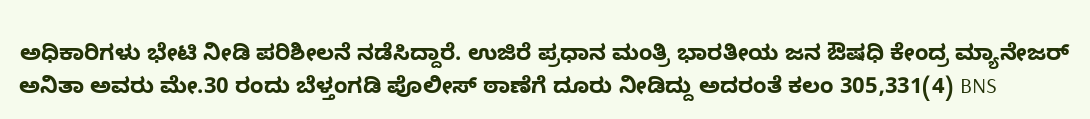ಅಧಿಕಾರಿಗಳು ಭೇಟಿ ನೀಡಿ ಪರಿಶೀಲನೆ ನಡೆಸಿದ್ದಾರೆ. ಉಜಿರೆ ಪ್ರಧಾನ ಮಂತ್ರಿ ಭಾರತೀಯ ಜನ ಔಷಧಿ ಕೇಂದ್ರ ಮ್ಯಾನೇಜರ್ ಅನಿತಾ ಅವರು ಮೇ.30 ರಂದು ಬೆಳ್ತಂಗಡಿ ಪೊಲೀಸ್ ಠಾಣೆಗೆ ದೂರು ನೀಡಿದ್ದು ಅದರಂತೆ ಕಲಂ 305,331(4) BNS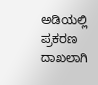ಅಡಿಯಲ್ಲಿ ಪ್ರಕರಣ ದಾಖಲಾಗಿ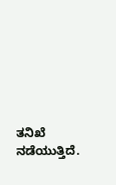ತನಿಖೆ ನಡೆಯುತ್ತಿದೆ.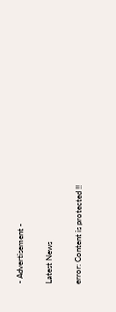- Advertisement -

Latest News

error: Content is protected !!